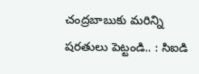చంద్రబాబుకు మరిన్ని షరతులు పెట్టండి.. : సిఐడి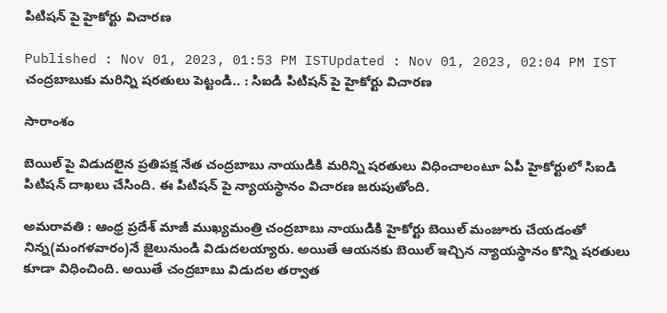పిటిషన్ పై హైకోర్టు విచారణ

Published : Nov 01, 2023, 01:53 PM ISTUpdated : Nov 01, 2023, 02:04 PM IST
చంద్రబాబుకు మరిన్ని షరతులు పెట్టండి.. : సిఐడి పిటిషన్ పై హైకోర్టు విచారణ

సారాంశం

బెయిల్ పై విడుదలైన ప్రతిపక్ష నేత చంద్రబాబు నాయుడికి మరిన్ని షరతులు విధించాలంటూ ఏపీ హైకోర్టులో సిఐడి పిటిషన్ దాఖలు చేసింది. ఈ పిటిషన్ పై న్యాయస్థానం విచారణ జరుపుతోంది.

అమరావతి : ఆంధ్ర ప్రదేశ్ మాజీ ముఖ్యమంత్రి చంద్రబాబు నాయుడికి హైకోర్టు బెయిల్ మంజూరు చేయడంతో నిన్న(మంగళవారం)నే జైలునుండి విడుదలయ్యారు. అయితే ఆయనకు బెయిల్ ఇచ్చిన న్యాయస్థానం కొన్ని షరతులు కూడా విధించింది. అయితే చంద్రబాబు విడుదల తర్వాత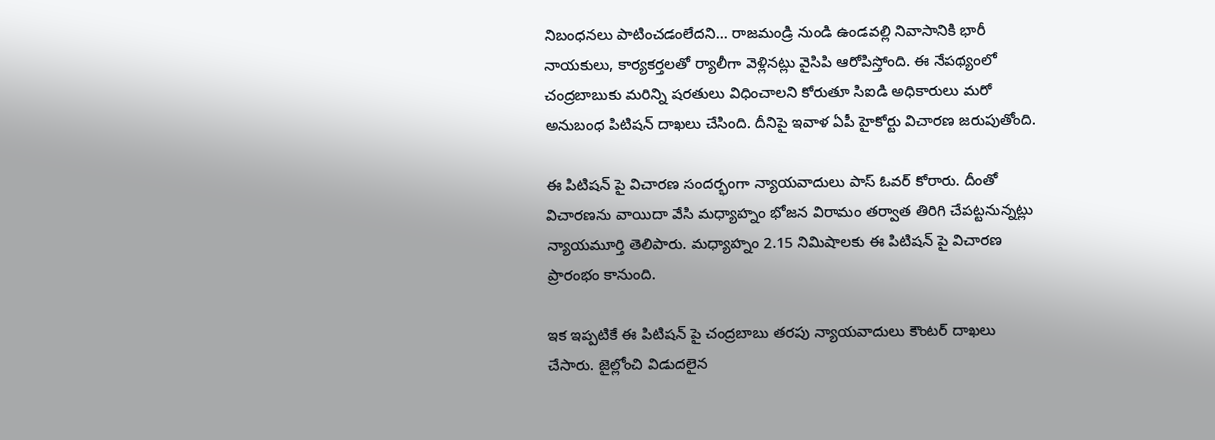నిబంధనలు పాటించడంలేదని... రాజమండ్రి నుండి ఉండవల్లి నివాసానికి భారీ నాయకులు, కార్యకర్తలతో ర్యాలీగా వెళ్లినట్లు వైసిపి ఆరోపిస్తోంది. ఈ నేపథ్యంలో చంద్రబాబుకు మరిన్ని షరతులు విధించాలని కోరుతూ సిఐడి అధికారులు మరో అనుబంధ పిటిషన్ దాఖలు చేసింది. దీనిపై ఇవాళ ఏపీ హైకోర్టు విచారణ జరుపుతోంది.

ఈ పిటిషన్ పై విచారణ సందర్భంగా న్యాయవాదులు పాస్ ఓవర్ కోరారు. దీంతో విచారణను వాయిదా వేసి మధ్యాహ్నం భోజన విరామం తర్వాత తిరిగి చేపట్టనున్నట్లు న్యాయమూర్తి తెలిపారు. మధ్యాహ్నం 2.15 నిమిషాలకు ఈ పిటిషన్ పై విచారణ ప్రారంభం కానుంది.

ఇక ఇప్పటికే ఈ పిటిషన్ పై చంద్రబాబు తరపు న్యాయవాదులు కౌంటర్ దాఖలు చేసారు. జైల్లోంచి విడుదలైన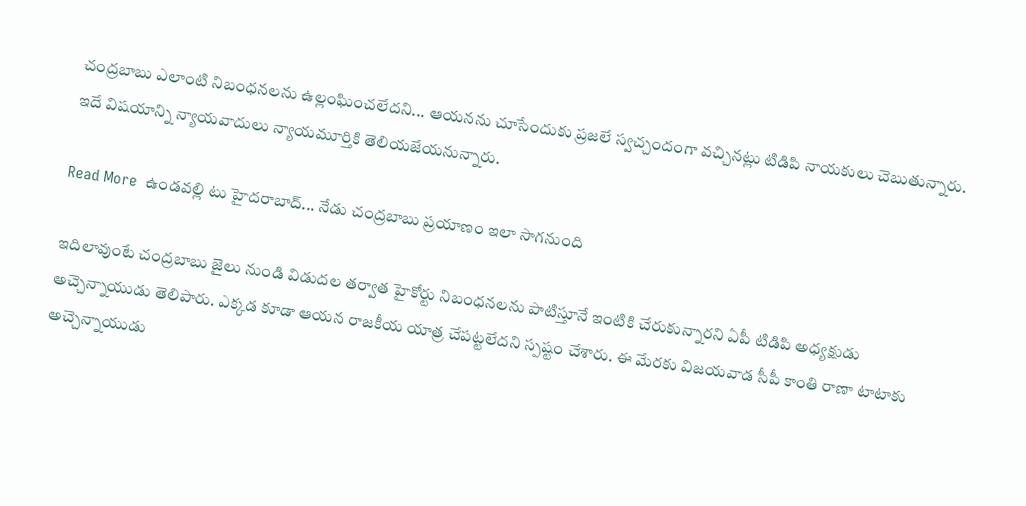చంద్రబాబు ఎలాంటి నిబంధనలను ఉల్లంఘించలేదని... ఆయనను చూసేందుకు ప్రజలే స్వచ్చందంగా వచ్చినట్లు టిడిపి నాయకులు చెబుతున్నారు. ఇదే విషయాన్ని న్యాయవాదులు న్యాయమూర్తికి తెలియజేయనున్నారు.

Read More  ఉండవల్లి టు హైదరాబాద్... నేడు చంద్రబాబు ప్రయాణం ఇలా సాగనుంది

ఇదిలావుంటే చంద్రబాబు జైలు నుండి విడుదల తర్వాత హైకోర్టు నిబంధనలను పాటిస్తూనే ఇంటికి చేరుకున్నారని ఏపీ టిడిపి అధ్యక్షుడు అచ్చెన్నాయుడు తెలిపారు. ఎక్కడ కూడా ఆయన రాజకీయ యాత్ర చేపట్టలేదని స్పష్టం చేశారు. ఈ మేరకు విజయవాడ సీపీ కాంతి రాణా టాటాకు అచ్చెన్నాయుడు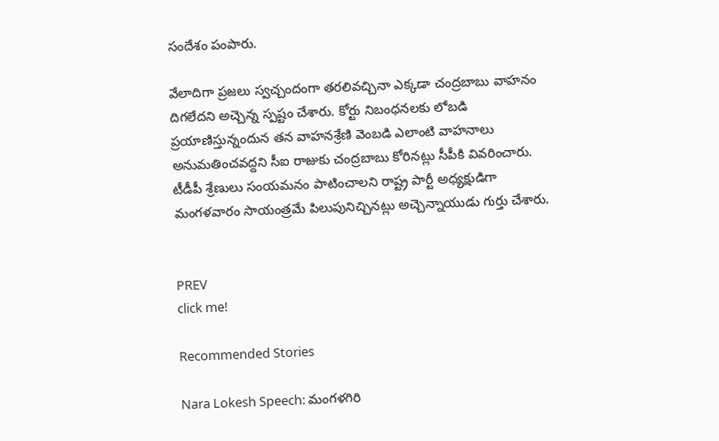సందేశం పంపారు.

వేలాదిగా ప్రజలు స్వచ్చందంగా తరలివచ్చినా ఎక్కడా చంద్రబాబు వాహనం దిగలేదని అచ్చెన్న స్పష్టం చేశారు. కోర్టు నిబంధనలకు లోబడి ప్రయాణిస్తున్నందున తన వాహనశ్రేణి వెంబడి ఎలాంటి వాహనాలు అనుమతించవద్దని సీఐ రాజుకు చంద్రబాబు కోరినట్లు సీపీకి వివరించారు. టీడీపీ శ్రేణులు సంయమనం పాటించాలని రాష్ట్ర పార్టీ అధ్యక్షుడిగా మంగళవారం సాయంత్రమే పిలుపునిచ్చినట్లు అచ్చెన్నాయుడు గుర్తు చేశారు.


PREV
click me!

Recommended Stories

Nara Lokesh Speech: మంగళగిరి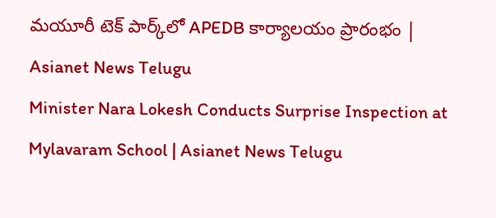మయూరీ టెక్ పార్క్‌లో APEDB కార్యాలయం ప్రారంభం | Asianet News Telugu
Minister Nara Lokesh Conducts Surprise Inspection at Mylavaram School | Asianet News Telugu